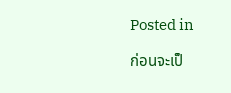Posted in

ก่อนจะเป็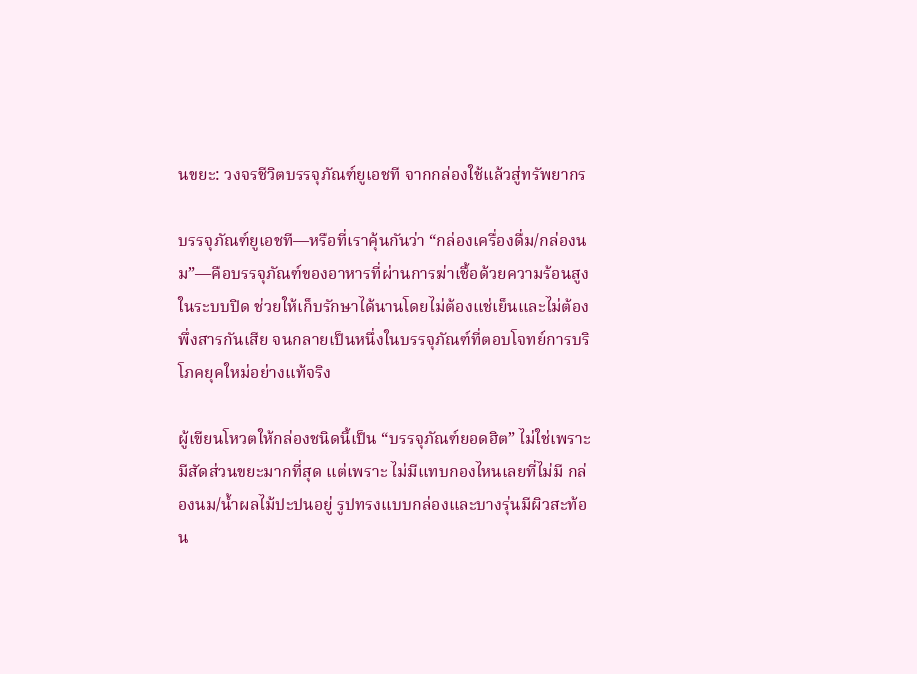นขยะ: วงจรชีวิตบรรจุภัณฑ์ยูเอชที จากกล่องใช้แล้วสู่ทรัพยากร

บรรจุภัณฑ์ยูเอชที—หรือที่เราคุ้นกันว่า “กล่องเครื่องดื่ม/กล่องนม”—คือบรรจุภัณฑ์ของอาหารที่ผ่านการฆ่าเชื้อด้วยความร้อนสูงในระบบปิด ช่วยให้เก็บรักษาได้นานโดยไม่ต้องแช่เย็นและไม่ต้องพึ่งสารกันเสีย จนกลายเป็นหนึ่งในบรรจุภัณฑ์ที่ตอบโจทย์การบริโภคยุคใหม่อย่างแท้จริง

ผู้เขียนโหวตให้กล่องชนิดนี้เป็น “บรรจุภัณฑ์ยอดฮิต” ไม่ใช่เพราะมีสัดส่วนขยะมากที่สุด แต่เพราะ ไม่มีแทบกองไหนเลยที่ไม่มี กล่องนม/น้ำผลไม้ปะปนอยู่ รูปทรงแบบกล่องและบางรุ่นมีผิวสะท้อน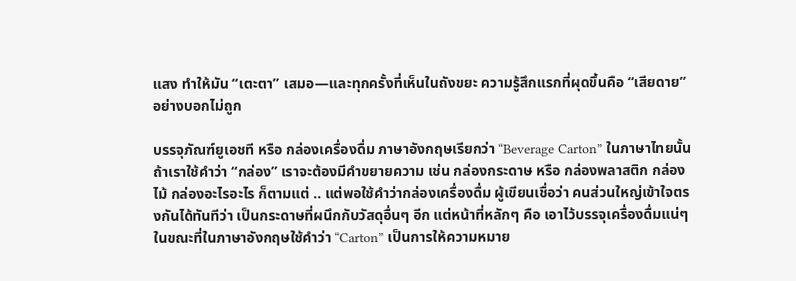แสง ทำให้มัน “เตะตา” เสมอ—และทุกครั้งที่เห็นในถังขยะ ความรู้สึกแรกที่ผุดขึ้นคือ “เสียดาย” อย่างบอกไม่ถูก

บรรจุภัณฑ์ยูเอชที หรือ กล่องเครื่องดื่ม ภาษาอังกฤษเรียกว่า “Beverage Carton” ในภาษาไทยนั้นถ้าเราใช้คำว่า “กล่อง” เราจะต้องมีคำขยายความ เช่น กล่องกระดาษ หรือ กล่องพลาสติก กล่องไม้ กล่องอะไรอะไร ก็ตามแต่ .. แต่พอใช้คำว่ากล่องเครื่องดื่ม ผู้เขียนเชื่อว่า คนส่วนใหญ่เข้าใจตรงกันได้ทันทีว่า เป็นกระดาษที่ผนึกกับวัสดุอื่นๆ อีก แต่หน้าที่หลักๆ คือ เอาไว้บรรจุเครื่องดื่มแน่ๆ ในขณะที่ในภาษาอังกฤษใช้คำว่า “Carton” เป็นการให้ความหมาย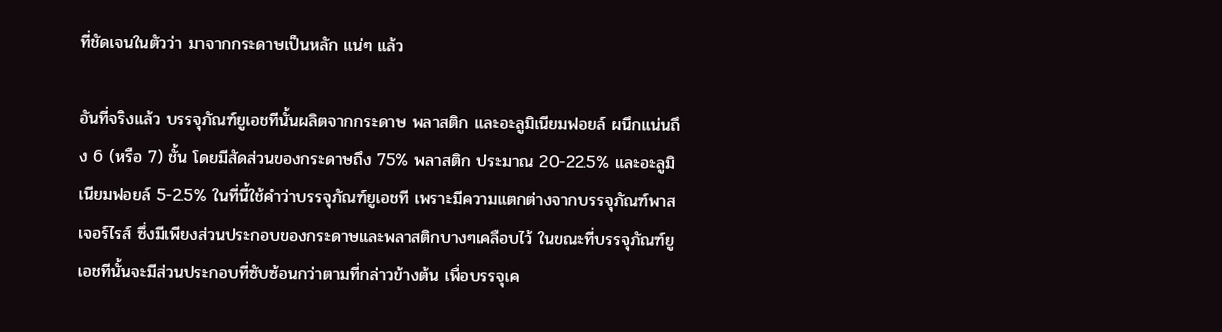ที่ชัดเจนในตัวว่า มาจากกระดาษเป็นหลัก แน่ๆ แล้ว

อันที่จริงแล้ว บรรจุภัณฑ์ยูเอชทีนั้นผลิตจากกระดาษ พลาสติก และอะลูมิเนียมฟอยล์ ผนึกแน่นถึง 6 (หรือ 7) ชั้น โดยมีสัดส่วนของกระดาษถึง 75% พลาสติก ประมาณ 20-22.5% และอะลูมิเนียมฟอยล์ 5-2.5% ในที่นี้ใช้คำว่าบรรจุภัณฑ์ยูเอชที เพราะมีความแตกต่างจากบรรจุภัณฑ์พาสเจอร์ไรส์ ซึ่งมีเพียงส่วนประกอบของกระดาษและพลาสติกบางๆเคลือบไว้ ในขณะที่บรรจุภัณฑ์ยูเอชทีนั้นจะมีส่วนประกอบที่ซับซ้อนกว่าตามที่กล่าวข้างต้น เพื่อบรรจุเค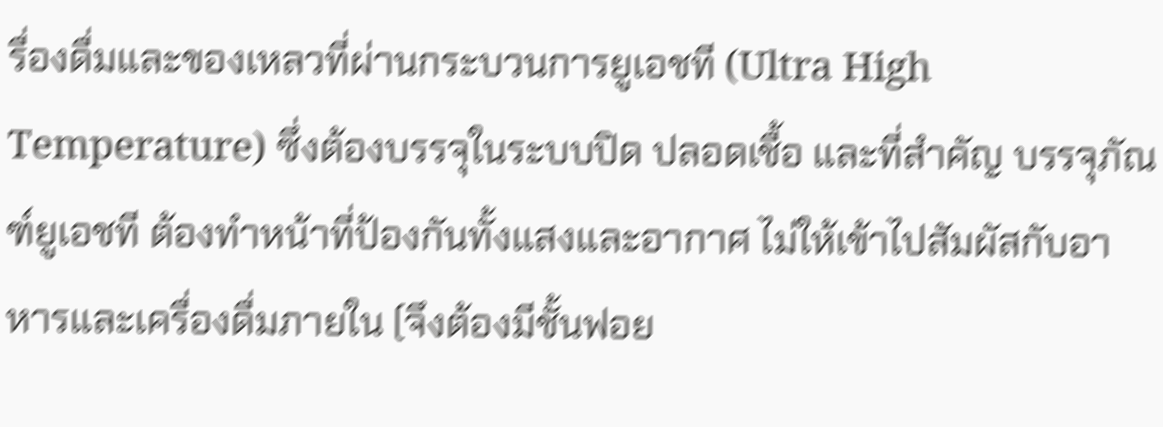รื่องดื่มและของเหลวที่ผ่านกระบวนการยูเอชที (Ultra High Temperature) ซึ่งต้องบรรจุในระบบปิด ปลอดเชื้อ และที่สำคัญ บรรจุภัณฑ์ยูเอชที ต้องทำหน้าที่ป้องกันทั้งแสงและอากาศ ไม่ให้เข้าไปสัมผัสกับอาหารและเครื่องดื่มภายใน (จึงต้องมีชั้นฟอย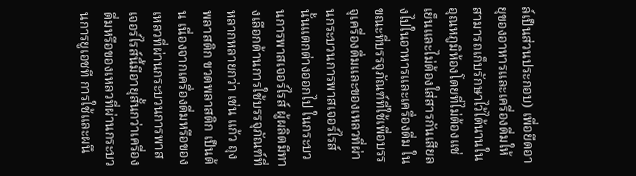ล์เป็นส่วนประกอบ) เพื่อยืดอายุของอาหารและเครื่องดื่มให้สามารถเก็บรักษาไว้ได้นานในอุณหภูมิห้องโดยที่ไม่ต้องแช่เย็นและไม่ต้องใส่สารกันเสียลงไปในอาหารและเครื่องดื่ม ในขณะที่บรรจุภัณฑ์ที่ใช้เพื่อบรรจุเครื่องดื่มและของเหลวที่ผ่านกระบวนการพาสเจอร์ไรส์นั้นแตกต่างออกไป ในกระบวนการพาสเจอร์ไรส์ ผู้ผลิตมีทางเลือกด้านการใช้บรรจุภัณฑ์ที่หลากหลายกว่า เช่น แก้ว ถุงพลาสติก ขวดพลาสติก เป็นต้น เนื่องจากเครื่องดื่มหรือของเหลวที่ผ่านกระบวนการพาสเจอร์ไรส์นี้มีอายุสั้นกว่าเครื่องดื่มหรือของเหลวที่ผ่านกระบวนการยูเอชที การใช้และผนึ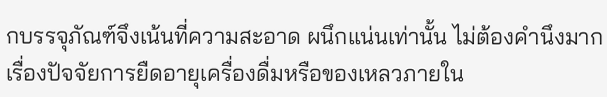กบรรจุภัณฑ์จึงเน้นที่ความสะอาด ผนึกแน่นเท่านั้น ไม่ต้องคำนึงมากเรื่องปัจจัยการยืดอายุเครื่องดื่มหรือของเหลวภายใน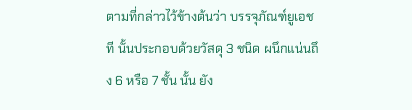ตามที่กล่าวไว้ข้างต้นว่า บรรจุภัณฑ์ยูเอชที นั้นประกอบด้วยวัสดุ 3 ชนิด ผนึกแน่นถึง 6 หรือ 7 ชั้น นั้น ยัง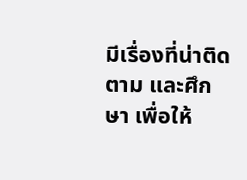มีเรื่องที่น่าติดตาม และศึกษา เพื่อให้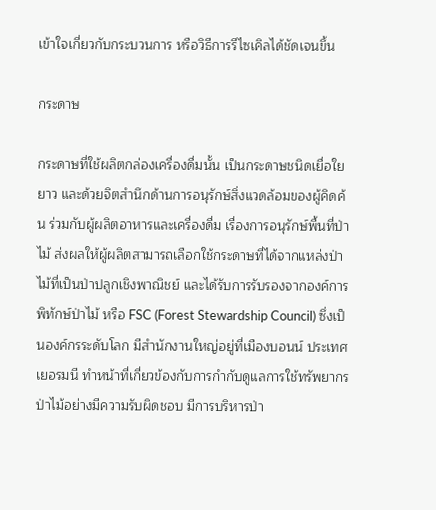เข้าใจเกี่ยวกับกระบวนการ หรือวิธีการรีไซเคิลได้ชัดเจนขึ้น

กระดาษ

กระดาษที่ใช้ผลิตกล่องเครื่องดื่มนั้น เป็นกระดาษชนิดเยื่อใยยาว และด้วยจิตสำนึกด้านการอนุรักษ์สิ่งแวดล้อมของผู้คิดค้น ร่วมกับผู้ผลิตอาหารและเครื่องดื่ม เรื่องการอนุรักษ์พื้นที่ป่าไม้ ส่งผลให้ผู้ผลิตสามารถเลือกใช้กระดาษที่ได้จากแหล่งป่าไม้ที่เป็นป่าปลูกเชิงพาณิชย์ และได้รับการรับรองจากองค์การพิทักษ์ป่าไม้ หรือ FSC (Forest Stewardship Council) ซึ่งเป็นองค์กรระดับโลก มีสำนักงานใหญ่อยู่ที่เมืองบอนน์ ประเทศเยอรมนี ทำหน้าที่เกี่ยวข้องกับการกำกับดูแลการใช้ทรัพยากรป่าไม้อย่างมีความรับผิดชอบ มีการบริหารป่า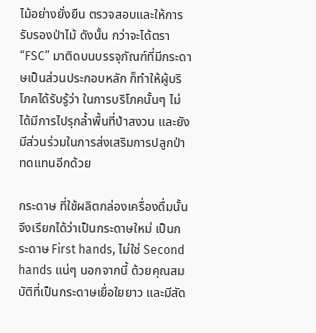ไม้อย่างยั่งยืน ตรวจสอบและให้การรับรองป่าไม้ ดังนั้น กว่าจะได้ตรา “FSC” มาติดบนบรรจุภัณฑ์ที่มีกระดาษเป็นส่วนประกอบหลัก ก็ทำให้ผู้บริโภคได้รับรู้ว่า ในการบริโภคนั้นๆ ไม่ได้มีการไปรุกล้ำพื้นที่ป่าสงวน และยังมีส่วนร่วมในการส่งเสริมการปลูกป่าทดแทนอีกด้วย

กระดาษ ที่ใช้ผลิตกล่องเครื่องดื่มนั้น จึงเรียกได้ว่าเป็นกระดาษใหม่ เป็นกระดาษ First hands, ไม่ใช่ Second hands แน่ๆ นอกจากนี้ ด้วยคุณสมบัติที่เป็นกระดาษเยื่อใยยาว และมีสัด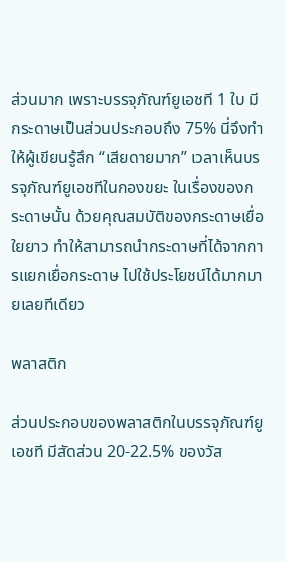ส่วนมาก เพราะบรรจุภัณฑ์ยูเอชที 1 ใบ มีกระดาษเป็นส่วนประกอบถึง 75% นี่จึงทำให้ผู้เขียนรู้สึก “เสียดายมาก” เวลาเห็นบรรจุภัณฑ์ยูเอชทีในกองขยะ ในเรื่องของกระดาษนั้น ด้วยคุณสมบัติของกระดาษเยื่อใยยาว ทำให้สามารถนำกระดาษที่ได้จากการแยกเยื่อกระดาษ ไปใช้ประโยชน์ได้มากมายเลยทีเดียว

พลาสติก

ส่วนประกอบของพลาสติกในบรรจุภัณฑ์ยูเอชที มีสัดส่วน 20-22.5% ของวัส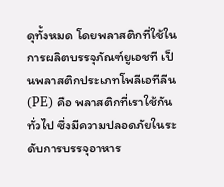ดุทั้งหมด โดยพลาสติกที่ใช้ในการผลิตบรรจุภัณฑ์ยูเอชที เป็นพลาสติกประเภทโพลีเอทีลีน (PE) คือ พลาสติกที่เราใช้กันทั่วไป ซึ่งมีความปลอดภัยในระดับการบรรจุอาหาร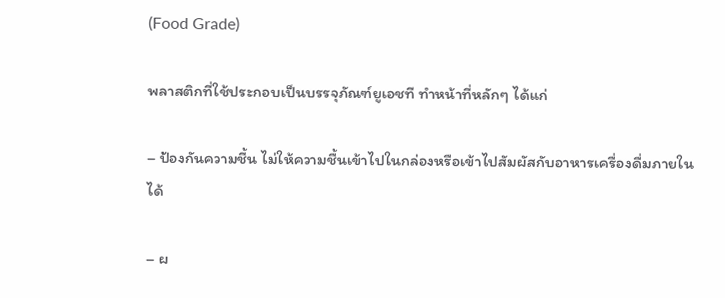(Food Grade)

พลาสติกที่ใช้ประกอบเป็นบรรจุภัณฑ์ยูเอชที ทำหน้าที่หลักๆ ได้แก่

– ป้องกันความชี้น ไม่ให้ความชื้นเข้าไปในกล่องหรือเข้าไปสัมผัสกับอาหารเครื่องดื่มภายในได้

– ผ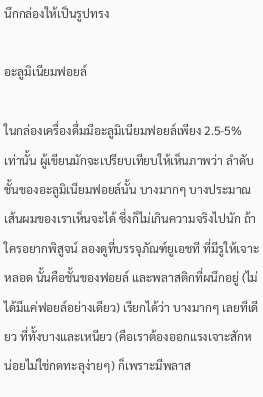นึกกล่องให้เป็นรูปทรง

อะลูมิเนียมฟอยล์

ในกล่องเครื่องดื่มมีอะลูมิเนียมฟอยล์เพียง 2.5-5% เท่านั้น ผู้เขียนมักจะเปรียบเทียบให้เห็นภาพว่า ลำดับชั้นของอะลูมิเนียมฟอยล์นั้น บางมากๆ บางประมาณเส้นผมของเราเห็นจะได้ ซึ่งก็ไม่เกินความจริงไปนัก ถ้าใครอยากพิสูจน์ ลองดูที่บรรจุภัณฑ์ยูเอชที ที่มีรูให้เจาะหลอด นั้นคือชั้นของฟอยล์ และพลาสติกที่ผนึกอยู่ (ไม่ได้มีแค่ฟอยล์อย่างเดียว) เรียกได้ว่า บางมากๆ เลยทีเดียว ที่ทั้งบางและเหนียว (คือเราต้องออกแรงเจาะสักหน่อยไม่ใช่กดทะลุง่ายๆ) ก็เพราะมีพลาส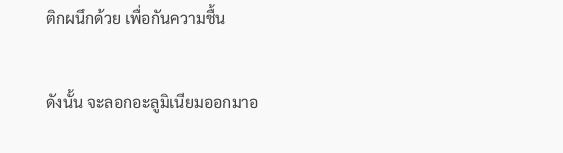ติกผนึกด้วย เพื่อกันความชื้น

ดังนั้น จะลอกอะลูมิเนียมออกมาอ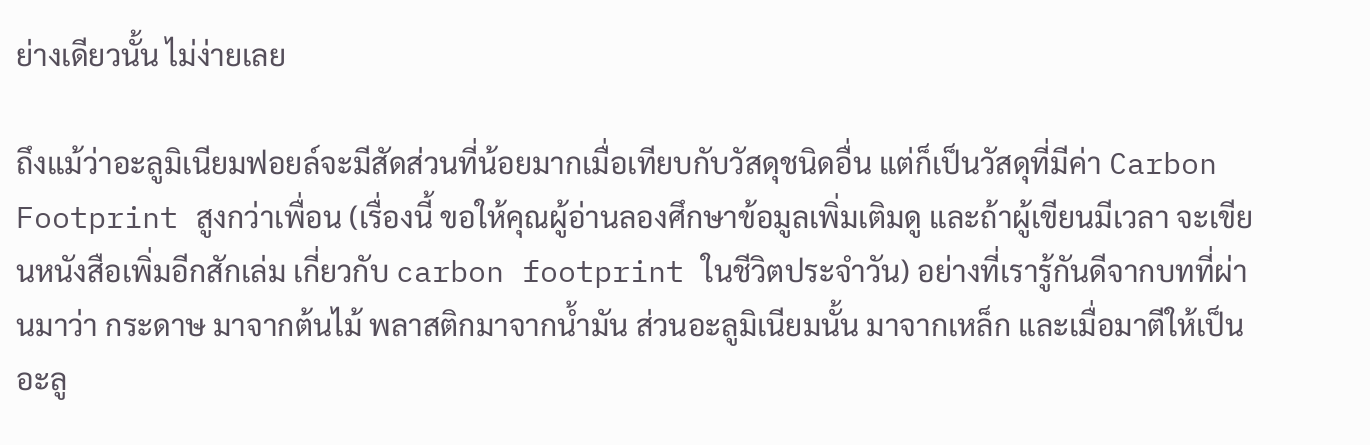ย่างเดียวนั้น ไม่ง่ายเลย

ถึงแม้ว่าอะลูมิเนียมฟอยล์จะมีสัดส่วนที่น้อยมากเมื่อเทียบกับวัสดุชนิดอื่น แต่ก็เป็นวัสดุที่มีค่า Carbon Footprint สูงกว่าเพื่อน (เรื่องนี้ ขอให้คุณผู้อ่านลองศึกษาข้อมูลเพิ่มเติมดู และถ้าผู้เขียนมีเวลา จะเขียนหนังสือเพิ่มอีกสักเล่ม เกี่ยวกับ carbon footprint ในชีวิตประจำวัน) อย่างที่เรารู้กันดีจากบทที่ผ่านมาว่า กระดาษ มาจากต้นไม้ พลาสติกมาจากน้ำมัน ส่วนอะลูมิเนียมนั้น มาจากเหล็ก และเมื่อมาตีให้เป็นอะลู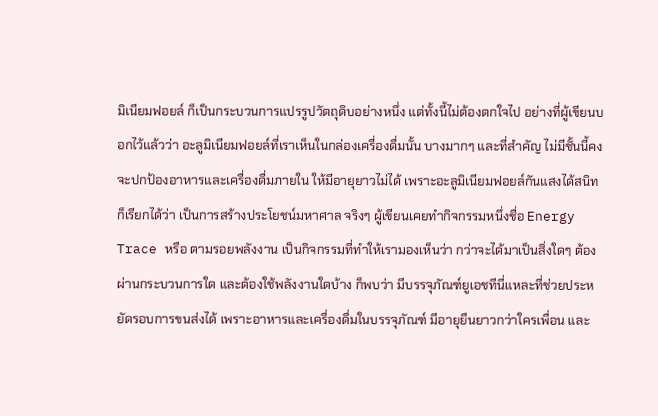มิเนียมฟอยล์ ก็เป็นกระบวนการแปรรูปวัตถุดิบอย่างหนึ่ง แต่ทั้งนี้ไม่ต้องตกใจไป อย่างที่ผู้เขียนบอกไว้แล้วว่า อะลูมิเนียมฟอยล์ที่เราเห็นในกล่องเครื่องดื่มนั้น บางมากๆ และที่สำคัญ ไม่มีชั้นนี้คงจะปกป้องอาหารและเครื่องดื่มภายใน ให้มีอายุยาวไม่ได้ เพราะอะลูมิเนียมฟอยล์กันแสงได้สนิท ก็เรียกได้ว่า เป็นการสร้างประโยชน์มหาศาล จริงๆ ผู้เขียนเคยทำกิจกรรมหนึ่งชื่อ Energy Trace หรือ ตามรอยพลังงาน เป็นกิจกรรมที่ทำให้เรามองเห็นว่า กว่าจะได้มาเป็นสิ่งใดๆ ต้องผ่านกระบวนการใด และต้องใช้พลังงานใดบ้าง ก็พบว่า มีบรรจุภัณฑ์ยูเอชทีนี่แหละที่ช่วยประหยัดรอบการขนส่งได้ เพราะอาหารและเครื่องดื่มในบรรจุภัณฑ์ มีอายุยืนยาวกว่าใครเพื่อน และ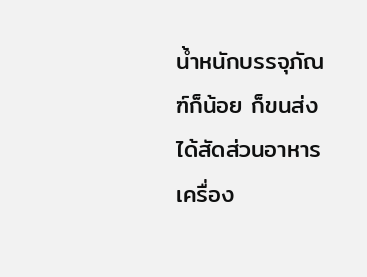น้ำหนักบรรจุภัณฑ์ก็น้อย ก็ขนส่งได้สัดส่วนอาหารเครื่อง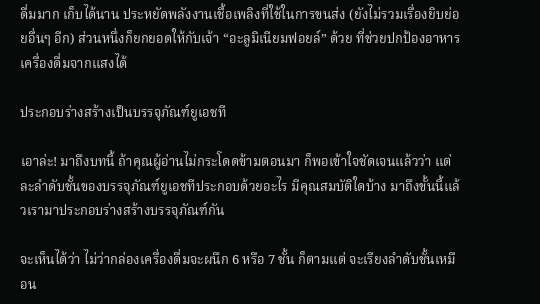ดื่มมาก เก็บได้นาน ประหยัดพลังงานเชื้อเพลิงที่ใช้ในการขนส่ง (ยังไม่รวมเรื่องยิบย่อยอื่นๆ อีก) ส่วนหนึ่งก็ยกยอดให้กับเจ้า “อะลูมิเนียมฟอยล์” ด้วย ที่ช่วยปกป้องอาหารเครื่องดื่มจากแสงได้

ประกอบร่างสร้างเป็นบรรจุภัณฑ์ยูเอชที

เอาล่ะ! มาถึงบทนี้ ถ้าคุณผู้อ่านไม่กระโดดข้ามตอนมา ก็พอเข้าใจชัดเจนแล้วว่า แต่ละลำดับชั้นของบรรจุภัณฑ์ยูเอชทีประกอบด้วยอะไร มีคุณสมบัติใดบ้าง มาถึงขั้นนี้แล้วเรามาประกอบร่างสร้างบรรจุภัณฑ์กัน

จะเห็นได้ว่า ไม่ว่ากล่องเครื่องดื่มจะผนึก 6 หรือ 7 ชั้น ก็ตามแต่ จะเรียงลำดับชั้นเหมือน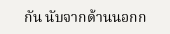กัน นับจากด้านนอกก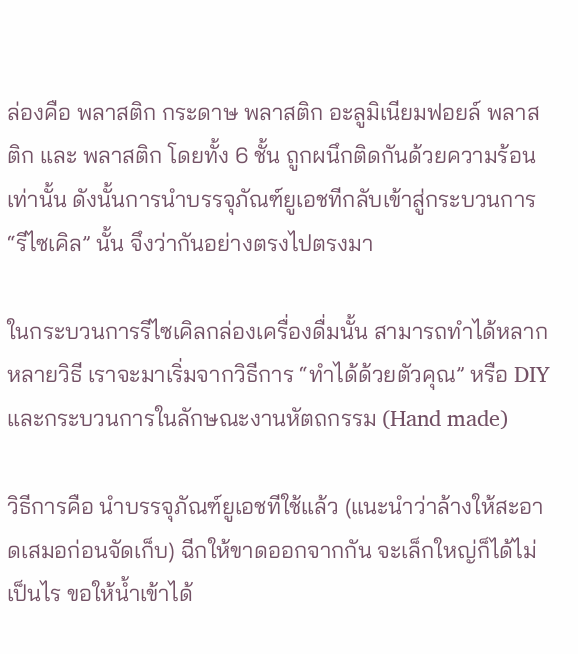ล่องคือ พลาสติก กระดาษ พลาสติก อะลูมิเนียมฟอยล์ พลาสติก และ พลาสติก โดยทั้ง 6 ชั้น ถูกผนึกติดกันด้วยความร้อนเท่านั้น ดังนั้นการนำบรรจุภัณฑ์ยูเอชทีกลับเข้าสู่กระบวนการ “รีไซเคิล” นั้น จึงว่ากันอย่างตรงไปตรงมา

ในกระบวนการรีไซเคิลกล่องเครื่องดื่มนั้น สามารถทำได้หลากหลายวิธี เราจะมาเริ่มจากวิธีการ “ทำได้ด้วยตัวคุณ” หรือ DIY และกระบวนการในลักษณะงานหัตถกรรม (Hand made)

วิธีการคือ นำบรรจุภัณฑ์ยูเอชทีใช้แล้ว (แนะนำว่าล้างให้สะอาดเสมอก่อนจัดเก็บ) ฉีกให้ขาดออกจากกัน จะเล็กใหญ่ก็ได้ไม่เป็นไร ขอให้น้ำเข้าได้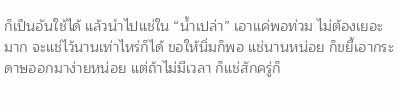ก็เป็นอันใช้ได้ แล้วนำไปแช่ใน “น้ำเปล่า” เอาแค่พอท่วม ไม่ต้องเยอะมาก จะแช่ไว้นานเท่าไหร่ก็ได้ ขอให้นิ่มก็พอ แช่นานหน่อย ก็ขยี้เอากระดาษออกมาง่ายหน่อย แต่ถ้าไม่มีเวลา ก็แช่สักครู่ก็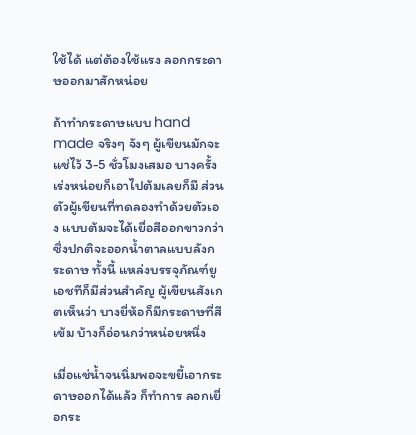ใช้ได้ แต่ต้องใช้แรง ลอกกระดาษออกมาสักหน่อย

ถ้าทำกระดาษแบบ hand made จริงๆ จังๆ ผู้เขียนมักจะแช่ไว้ 3-5 ชั่วโมงเสมอ บางครั้งเร่งหน่อยก็เอาไปต้มเลยก็มี ส่วนตัวผู้เขียนที่ทดลองทำด้วยตัวเอง แบบต้มจะได้เยื่อสีออกขาวกว่า ซึ่งปกติจะออกน้ำตาลแบบลังกระดาษ ทั้งนี้ แหล่งบรรจุภัณฑ์ยูเอชทีก็มีส่วนสำคัญ ผู้เขียนสังเกตเห็นว่า บางยี่ห้อก็มีกระดาษที่สีเข้ม บ้างก็อ่อนกว่าหน่อยหนึ่ง

เมื่อแช่น้ำจนนิ่มพอจะขยี้เอากระดาษออกได้แล้ว ก็ทำการ ลอกเยื่อกระ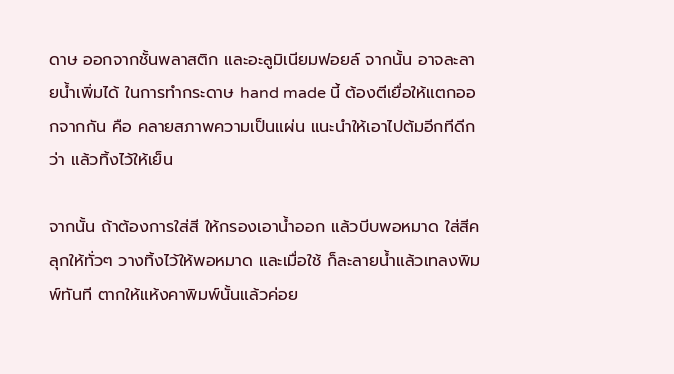ดาษ ออกจากชั้นพลาสติก และอะลูมิเนียมฟอยล์ จากนั้น อาจละลายน้ำเพิ่มได้ ในการทำกระดาษ hand made นี้ ต้องตีเยื่อให้แตกออกจากกัน คือ คลายสภาพความเป็นแผ่น แนะนำให้เอาไปต้มอีกทีดีกว่า แล้วทิ้งไว้ให้เย็น

จากนั้น ถ้าต้องการใส่สี ให้กรองเอาน้ำออก แล้วบีบพอหมาด ใส่สีคลุกให้ทั่วๆ วางทิ้งไว้ให้พอหมาด และเมื่อใช้ ก็ละลายน้ำแล้วเทลงพิมพ์ทันที ตากให้แห้งคาพิมพ์นั้นแล้วค่อย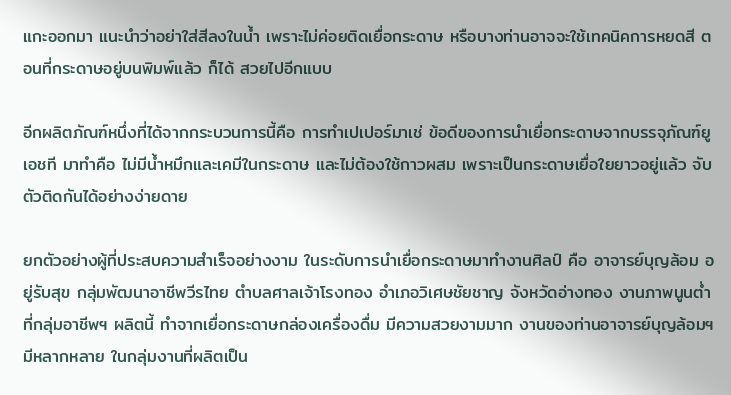แกะออกมา แนะนำว่าอย่าใส่สีลงในน้ำ เพราะไม่ค่อยติดเยื่อกระดาษ หรือบางท่านอาจจะใช้เทคนิคการหยดสี ตอนที่กระดาษอยู่บนพิมพ์แล้ว ก็ได้ สวยไปอีกแบบ

อีกผลิตภัณฑ์หนึ่งที่ได้จากกระบวนการนี้คือ การทำเปเปอร์มาเช่ ข้อดีของการนำเยื่อกระดาษจากบรรจุภัณฑ์ยูเอชที มาทำคือ ไม่มีน้ำหมึกและเคมีในกระดาษ และไม่ต้องใช้กาวผสม เพราะเป็นกระดาษเยื่อใยยาวอยู่แล้ว จับตัวติดกันได้อย่างง่ายดาย

ยกตัวอย่างผู้ที่ประสบความสำเร็จอย่างงาม ในระดับการนำเยื่อกระดาษมาทำงานศิลป์ คือ อาจารย์บุญล้อม อยู่รับสุข กลุ่มพัฒนาอาชีพวีรไทย ตำบลศาลเจ้าโรงทอง อำเภอวิเศษชัยชาญ จังหวัดอ่างทอง งานภาพนูนต่ำที่กลุ่มอาชีพฯ ผลิตนี้ ทำจากเยื่อกระดาษกล่องเครื่องดื่ม มีความสวยงามมาก งานของท่านอาจารย์บุญล้อมฯ มีหลากหลาย ในกลุ่มงานที่ผลิตเป็น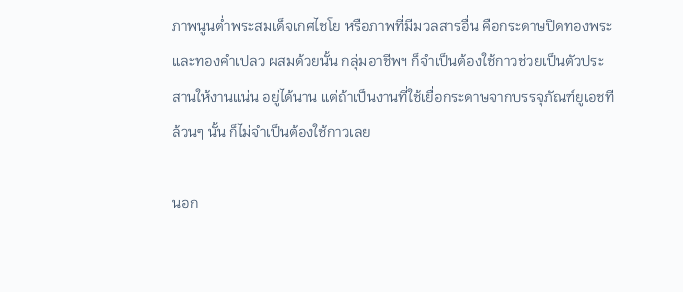ภาพนูนต่ำพระสมเด็จเกศไชโย หรือภาพที่มีมวลสารอื่น คือกระดาษปิดทองพระ และทองคำเปลว ผสมด้วยนั้น กลุ่มอาชีพฯ ก็จำเป็นต้องใช้กาวช่วยเป็นตัวประสานให้งานแน่น อยู่ได้นาน แต่ถ้าเป็นงานที่ใช้เยื่อกระดาษจากบรรจุภัณฑ์ยูเอชทีล้วนๆ นั้น ก็ไม่จำเป็นต้องใช้กาวเลย

นอก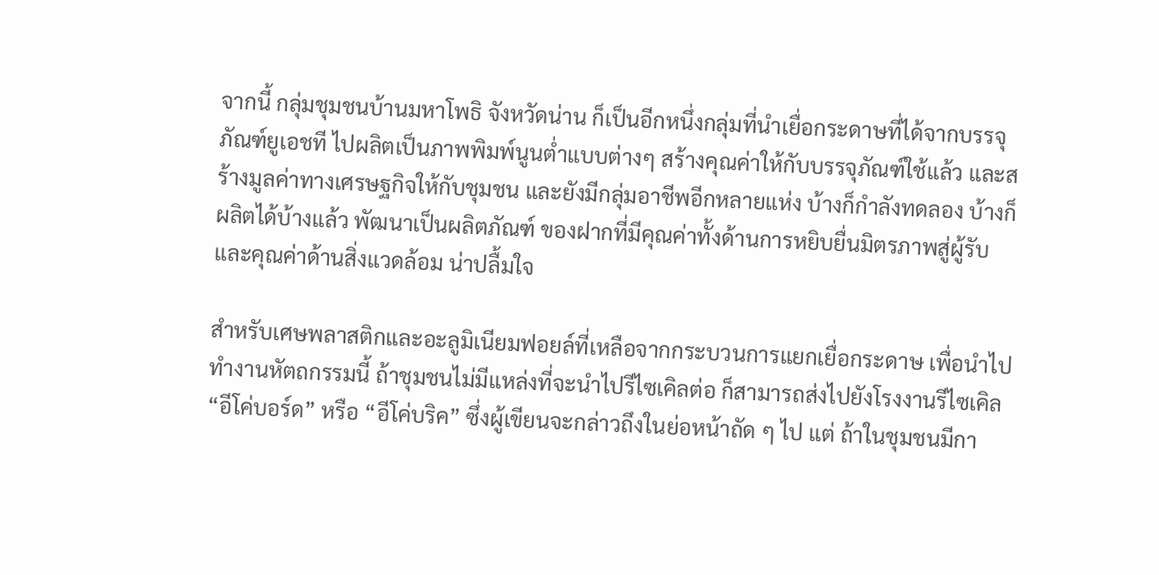จากนี้ กลุ่มชุมชนบ้านมหาโพธิ จังหวัดน่าน ก็เป็นอีกหนึ่งกลุ่มที่นำเยื่อกระดาษที่ได้จากบรรจุภัณฑ์ยูเอชที ไปผลิตเป็นภาพพิมพ์นูนต่ำแบบต่างๆ สร้างคุณค่าให้กับบรรจุภัณฑ์ใช้แล้ว และสร้างมูลค่าทางเศรษฐกิจให้กับชุมชน และยังมีกลุ่มอาชีพอีกหลายแห่ง บ้างก็กำลังทดลอง บ้างก็ผลิตได้บ้างแล้ว พัฒนาเป็นผลิตภัณฑ์ ของฝากที่มีคุณค่าทั้งด้านการหยิบยื่นมิตรภาพสู่ผู้รับ และคุณค่าด้านสิ่งแวดล้อม น่าปลื้มใจ

สำหรับเศษพลาสติกและอะลูมิเนียมฟอยล์ที่เหลือจากกระบวนการแยกเยื่อกระดาษ เพื่อนำไปทำงานหัตถกรรมนี้ ถ้าชุมชนไม่มีแหล่งที่จะนำไปรีไซเคิลต่อ ก็สามารถส่งไปยังโรงงานรีไซเคิล “อีโค่บอร์ด” หรือ “อีโค่บริค” ซึ่งผู้เขียนจะกล่าวถึงในย่อหน้าถัด ๆ ไป แต่ ถ้าในชุมชนมีกา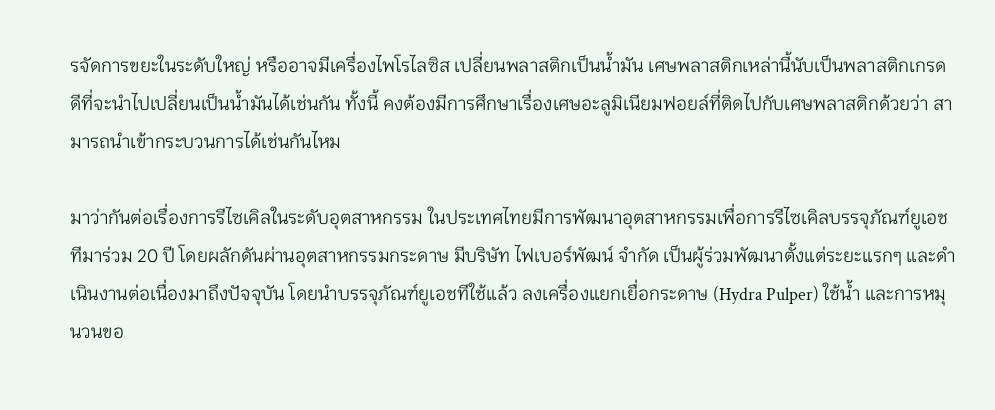รจัดการขยะในระดับใหญ่ หรืออาจมีเครื่องไพโรไลซิส เปลี่ยนพลาสติกเป็นน้ำมัน เศษพลาสติกเหล่านี้นับเป็นพลาสติกเกรดดีที่จะนำไปเปลี่ยนเป็นน้ำมันได้เช่นกัน ทั้งนี้ คงต้องมีการศึกษาเรื่องเศษอะลูมิเนียมฟอยล์ที่ติดไปกับเศษพลาสติกด้วยว่า สามารถนำเข้ากระบวนการได้เช่นกันไหม

มาว่ากันต่อเรื่องการรีไซเคิลในระดับอุตสาหกรรม ในประเทศไทยมีการพัฒนาอุตสาหกรรมเพื่อการรีไซเคิลบรรจุภัณฑ์ยูเอชทีมาร่วม 20 ปี โดยผลักดันผ่านอุตสาหกรรมกระดาษ มีบริษัท ไฟเบอร์พัฒน์ จำกัด เป็นผู้ร่วมพัฒนาตั้งแต่ระยะแรกๆ และดำเนินงานต่อเนื่องมาถึงปัจจุบัน โดยนำบรรจุภัณฑ์ยูเอชทีใช้แล้ว ลงเครื่องแยกเยื่อกระดาษ (Hydra Pulper) ใช้น้ำ และการหมุนวนขอ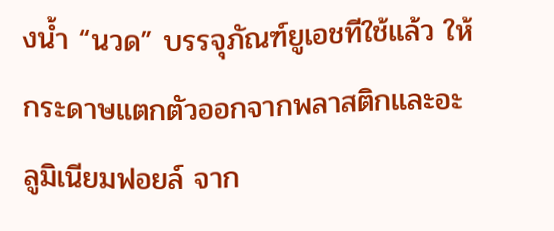งน้ำ “นวด” บรรจุภัณฑ์ยูเอชทีใช้แล้ว ให้กระดาษแตกตัวออกจากพลาสติกและอะลูมิเนียมฟอยล์ จาก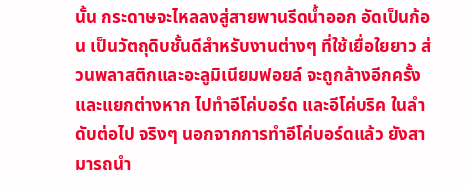นั้น กระดาษจะไหลลงสู่สายพานรีดน้ำออก อัดเป็นก้อน เป็นวัตถุดิบชั้นดีสำหรับงานต่างๆ ที่ใช้เยื่อใยยาว ส่วนพลาสติกและอะลูมิเนียมฟอยล์ จะถูกล้างอีกครั้ง และแยกต่างหาก ไปทำอีโค่บอร์ด และอีโค่บริค ในลำดับต่อไป จริงๆ นอกจากการทำอีโค่บอร์ดแล้ว ยังสามารถนำ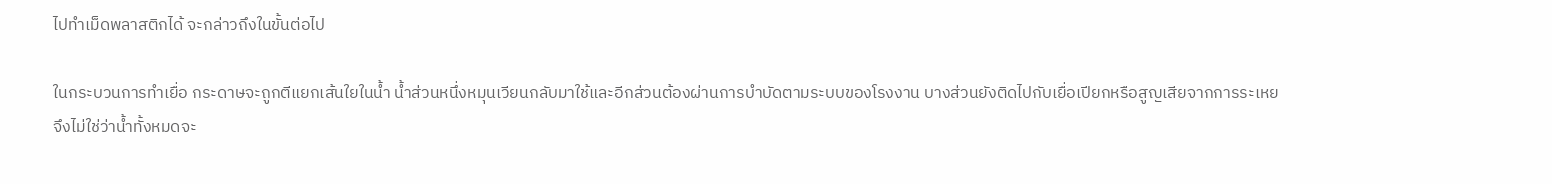ไปทำเม็ดพลาสติกได้ จะกล่าวถึงในขั้นต่อไป

ในกระบวนการทำเยื่อ กระดาษจะถูกตีแยกเส้นใยในน้ำ น้ำส่วนหนึ่งหมุนเวียนกลับมาใช้และอีกส่วนต้องผ่านการบำบัดตามระบบของโรงงาน บางส่วนยังติดไปกับเยื่อเปียกหรือสูญเสียจากการระเหย จึงไม่ใช่ว่าน้ำทั้งหมดจะ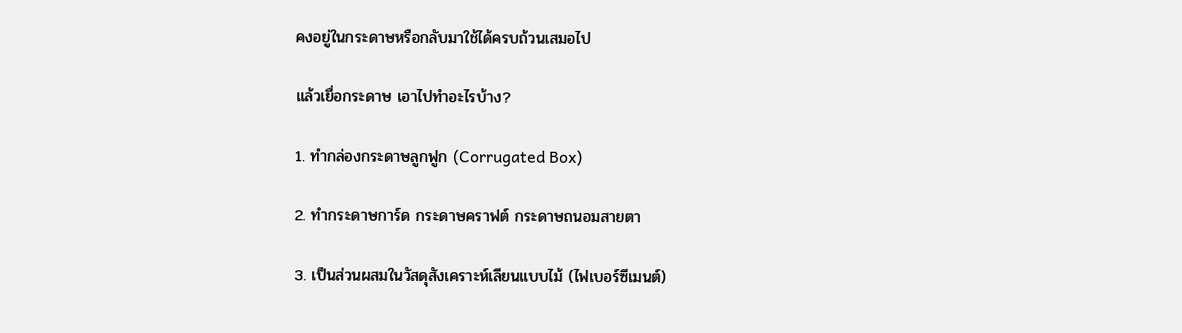คงอยู่ในกระดาษหรือกลับมาใช้ได้ครบถ้วนเสมอไป

แล้วเยื่อกระดาษ เอาไปทำอะไรบ้าง?

1. ทำกล่องกระดาษลูกฟูก (Corrugated Box)

2. ทำกระดาษการ์ด กระดาษคราฟต์ กระดาษถนอมสายตา

3. เป็นส่วนผสมในวัสดุสังเคราะห์เลียนแบบไม้ (ไฟเบอร์ซีเมนต์)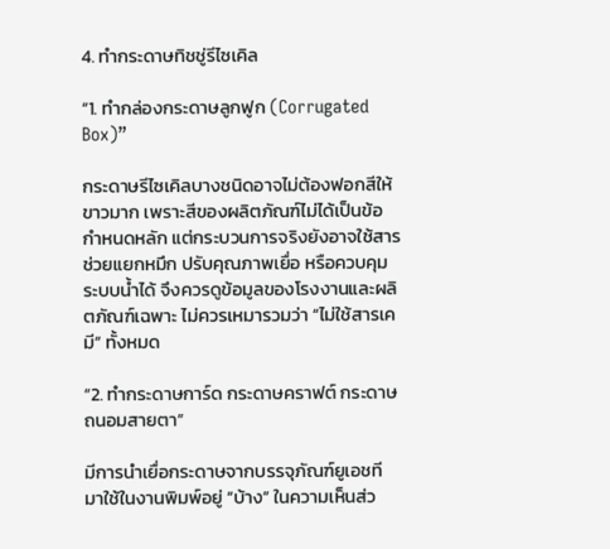4. ทำกระดาษทิชชู่รีไซเคิล

“1. ทำกล่องกระดาษลูกฟูก (Corrugated Box)”

กระดาษรีไซเคิลบางชนิดอาจไม่ต้องฟอกสีให้ขาวมาก เพราะสีของผลิตภัณฑ์ไม่ได้เป็นข้อกำหนดหลัก แต่กระบวนการจริงยังอาจใช้สารช่วยแยกหมึก ปรับคุณภาพเยื่อ หรือควบคุมระบบน้ำได้ จึงควรดูข้อมูลของโรงงานและผลิตภัณฑ์เฉพาะ ไม่ควรเหมารวมว่า “ไม่ใช้สารเคมี” ทั้งหมด

“2. ทำกระดาษการ์ด กระดาษคราฟต์ กระดาษถนอมสายตา”

มีการนำเยื่อกระดาษจากบรรจุภัณฑ์ยูเอชที มาใช้ในงานพิมพ์อยู่ “บ้าง” ในความเห็นส่ว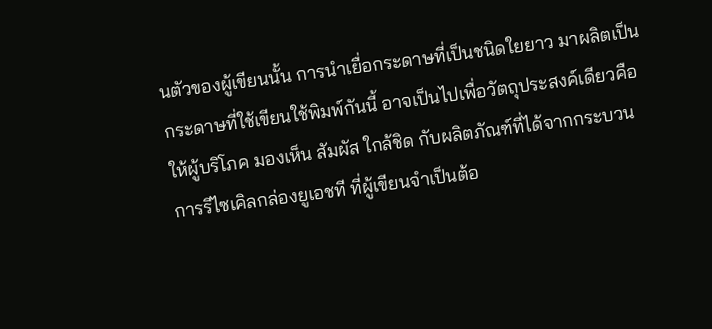นตัวของผู้เขียนนั้น การนำเยื่อกระดาษที่เป็นชนิดใยยาว มาผลิตเป็นกระดาษที่ใช้เขียนใช้พิมพ์กันนี้ อาจเป็นไปเพื่อวัตถุประสงค์เดียวคือ ให้ผู้บริโภค มองเห็น สัมผัส ใกล้ชิด กับผลิตภัณฑ์ที่ได้จากกระบวนการรีไซเคิลกล่องยูเอชที ที่ผู้เขียนจำเป็นต้อ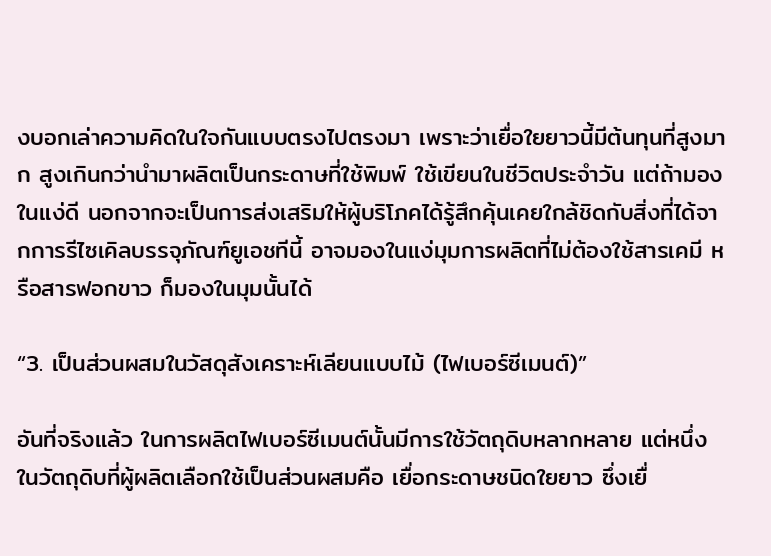งบอกเล่าความคิดในใจกันแบบตรงไปตรงมา เพราะว่าเยื่อใยยาวนี้มีต้นทุนที่สูงมาก สูงเกินกว่านำมาผลิตเป็นกระดาษที่ใช้พิมพ์ ใช้เขียนในชีวิตประจำวัน แต่ถ้ามองในแง่ดี นอกจากจะเป็นการส่งเสริมให้ผู้บริโภคได้รู้สึกคุ้นเคยใกล้ชิดกับสิ่งที่ได้จากการรีไซเคิลบรรจุภัณฑ์ยูเอชทีนี้ อาจมองในแง่มุมการผลิตที่ไม่ต้องใช้สารเคมี หรือสารฟอกขาว ก็มองในมุมนั้นได้

“3. เป็นส่วนผสมในวัสดุสังเคราะห์เลียนแบบไม้ (ไฟเบอร์ซีเมนต์)”

อันที่จริงแล้ว ในการผลิตไฟเบอร์ซีเมนต์นั้นมีการใช้วัตถุดิบหลากหลาย แต่หนึ่งในวัตถุดิบที่ผู้ผลิตเลือกใช้เป็นส่วนผสมคือ เยื่อกระดาษชนิดใยยาว ซึ่งเยื่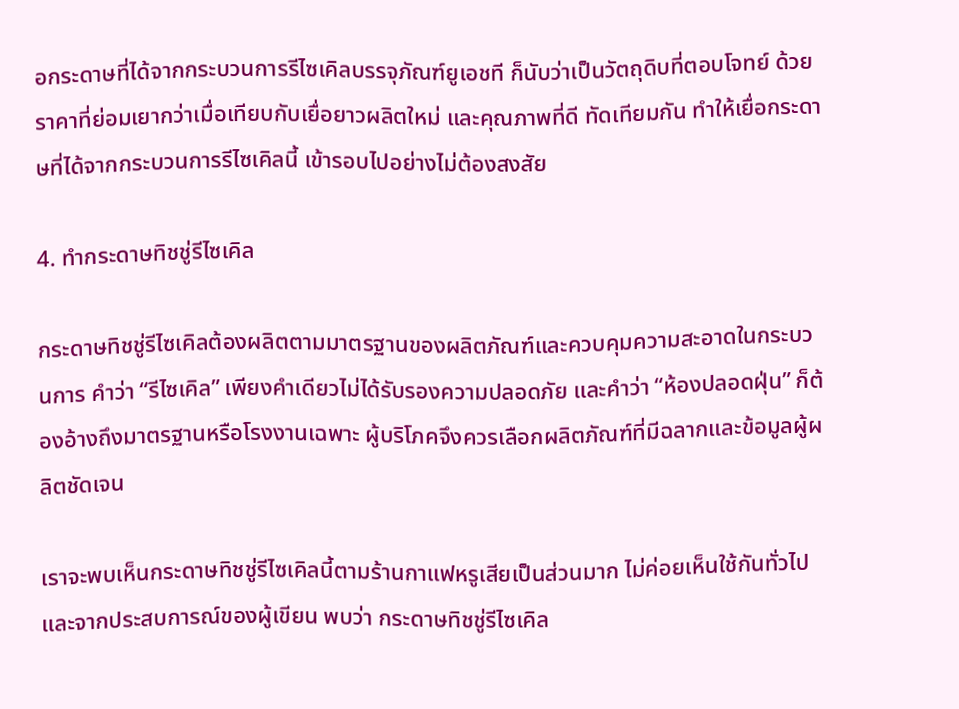อกระดาษที่ได้จากกระบวนการรีไซเคิลบรรจุภัณฑ์ยูเอชที ก็นับว่าเป็นวัตถุดิบที่ตอบโจทย์ ด้วยราคาที่ย่อมเยากว่าเมื่อเทียบกับเยื่อยาวผลิตใหม่ และคุณภาพที่ดี ทัดเทียมกัน ทำให้เยื่อกระดาษที่ได้จากกระบวนการรีไซเคิลนี้ เข้ารอบไปอย่างไม่ต้องสงสัย

4. ทำกระดาษทิชชู่รีไซเคิล

กระดาษทิชชู่รีไซเคิลต้องผลิตตามมาตรฐานของผลิตภัณฑ์และควบคุมความสะอาดในกระบวนการ คำว่า “รีไซเคิล” เพียงคำเดียวไม่ได้รับรองความปลอดภัย และคำว่า “ห้องปลอดฝุ่น” ก็ต้องอ้างถึงมาตรฐานหรือโรงงานเฉพาะ ผู้บริโภคจึงควรเลือกผลิตภัณฑ์ที่มีฉลากและข้อมูลผู้ผลิตชัดเจน

เราจะพบเห็นกระดาษทิชชู่รีไซเคิลนี้ตามร้านกาแฟหรูเสียเป็นส่วนมาก ไม่ค่อยเห็นใช้กันทั่วไป และจากประสบการณ์ของผู้เขียน พบว่า กระดาษทิชชู่รีไซเคิล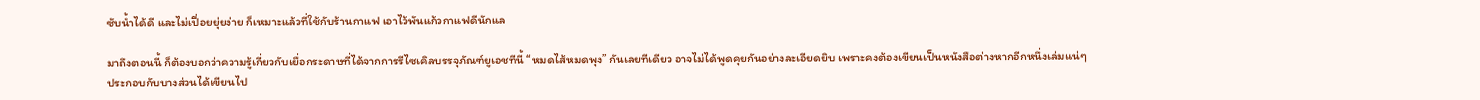ซับน้ำได้ดี และไม่เปื่อยยุ่ยง่าย ก็เหมาะแล้วที่ใช้กับร้านกาแฟ เอาไว้พันแก้วกาแฟดีนักแล

มาถึงตอนนี้ ก็ต้องบอกว่าความรู้เกี่ยวกับเยื่อกระดาษที่ได้จากการรีไซเคิลบรรจุภัณฑ์ยูเอชทีนี้ “หมดไส้หมดพุง” กันเลยทีเดียว อาจไม่ได้พูดคุยกันอย่างละเอียดยิบ เพราะคงต้องเขียนเป็นหนังสือต่างหากอีกหนึ่งเล่มแน่ๆ ประกอบกับบางส่วนได้เขียนไป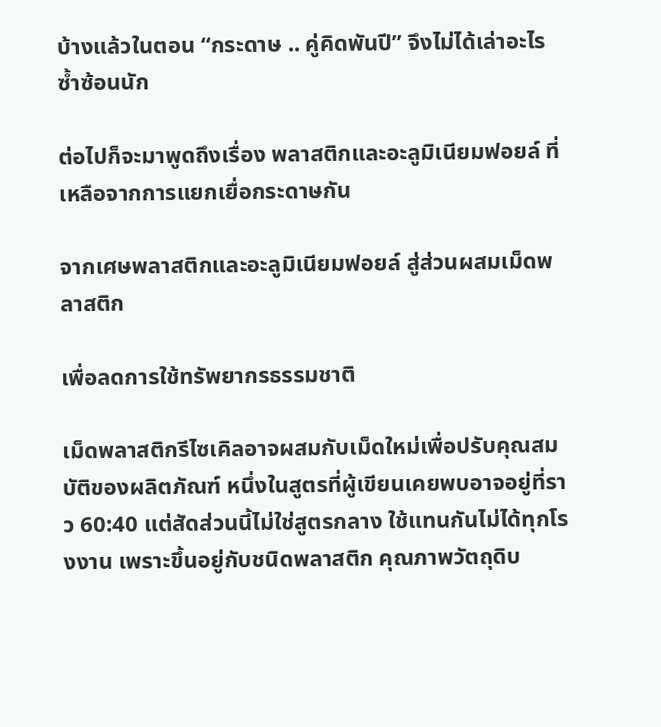บ้างแล้วในตอน “กระดาษ .. คู่คิดพันปี” จึงไม่ได้เล่าอะไรซ้ำซ้อนนัก

ต่อไปก็จะมาพูดถึงเรื่อง พลาสติกและอะลูมิเนียมฟอยล์ ที่เหลือจากการแยกเยื่อกระดาษกัน

จากเศษพลาสติกและอะลูมิเนียมฟอยล์ สู่ส่วนผสมเม็ดพลาสติก

เพื่อลดการใช้ทรัพยากรธรรมชาติ

เม็ดพลาสติกรีไซเคิลอาจผสมกับเม็ดใหม่เพื่อปรับคุณสมบัติของผลิตภัณฑ์ หนึ่งในสูตรที่ผู้เขียนเคยพบอาจอยู่ที่ราว 60:40 แต่สัดส่วนนี้ไม่ใช่สูตรกลาง ใช้แทนกันไม่ได้ทุกโรงงาน เพราะขึ้นอยู่กับชนิดพลาสติก คุณภาพวัตถุดิบ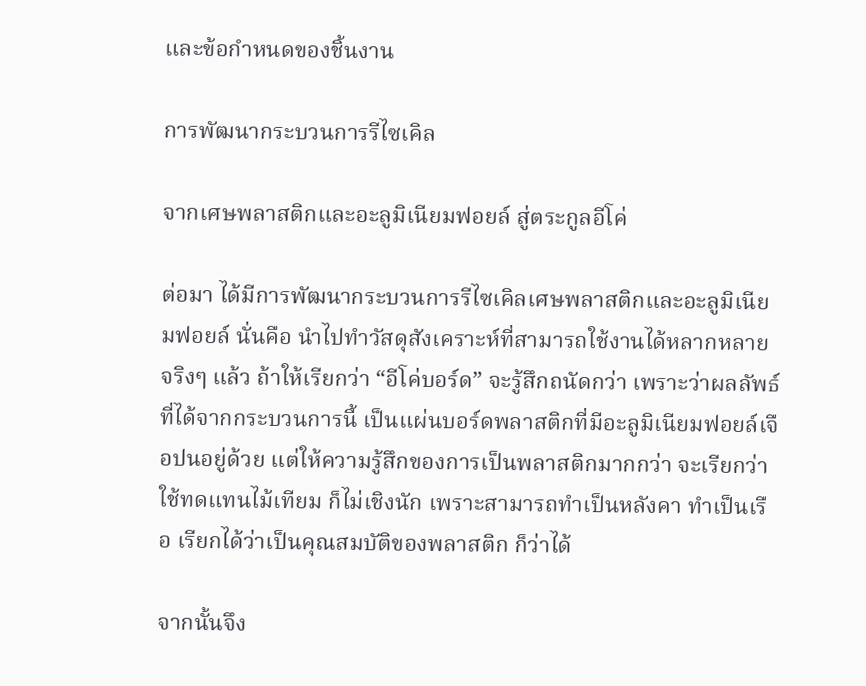และข้อกำหนดของชิ้นงาน

การพัฒนากระบวนการรีไซเคิล

จากเศษพลาสติกและอะลูมิเนียมฟอยล์ สู่ตระกูลอีโค่

ต่อมา ได้มีการพัฒนากระบวนการรีไซเคิลเศษพลาสติกและอะลูมิเนียมฟอยล์ นั่นคือ นำไปทำวัสดุสังเคราะห์ที่สามารถใช้งานได้หลากหลาย จริงๆ แล้ว ถ้าให้เรียกว่า “อีโค่บอร์ด” จะรู้สึกถนัดกว่า เพราะว่าผลลัพธ์ที่ได้จากกระบวนการนี้ เป็นแผ่นบอร์ดพลาสติกที่มีอะลูมิเนียมฟอยล์เจือปนอยู่ด้วย แต่ให้ความรู้สึกของการเป็นพลาสติกมากกว่า จะเรียกว่าใช้ทดแทนไม้เทียม ก็ไม่เชิงนัก เพราะสามารถทำเป็นหลังคา ทำเป็นเรือ เรียกได้ว่าเป็นคุณสมบัติของพลาสติก ก็ว่าได้

จากนั้นจึง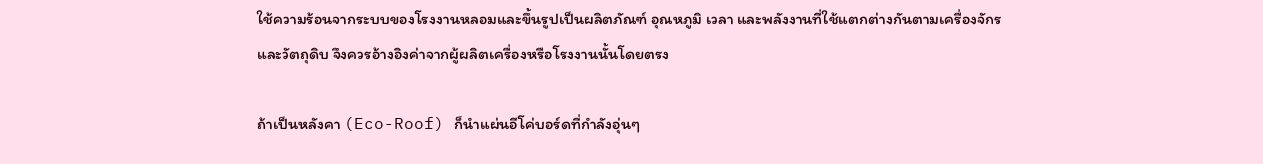ใช้ความร้อนจากระบบของโรงงานหลอมและขึ้นรูปเป็นผลิตภัณฑ์ อุณหภูมิ เวลา และพลังงานที่ใช้แตกต่างกันตามเครื่องจักรและวัตถุดิบ จึงควรอ้างอิงค่าจากผู้ผลิตเครื่องหรือโรงงานนั้นโดยตรง

ถ้าเป็นหลังคา (Eco-Roof) ก็นำแผ่นอีโค่บอร์ดที่กำลังอุ่นๆ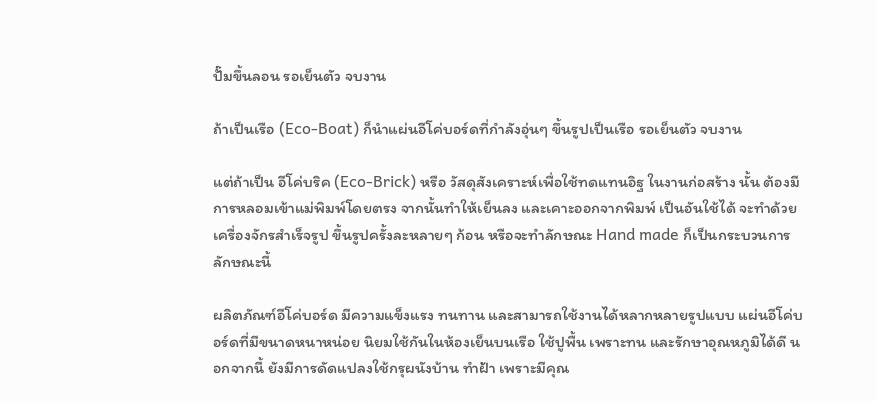ปั๊มขึ้นลอน รอเย็นตัว จบงาน

ถ้าเป็นเรือ (Eco-Boat) ก็นำแผ่นอีโค่บอร์ดที่กำลังอุ่นๆ ขึ้นรูปเป็นเรือ รอเย็นตัว จบงาน

แต่ถ้าเป็น อีโค่บริค (Eco-Brick) หรือ วัสดุสังเคราะห์เพื่อใช้ทดแทนอิฐ ในงานก่อสร้าง นั้น ต้องมีการหลอมเข้าแม่พิมพ์โดยตรง จากนั้นทำให้เย็นลง และเคาะออกจากพิมพ์ เป็นอันใช้ได้ จะทำด้วยเครื่องจักรสำเร็จรูป ขึ้นรูปครั้งละหลายๆ ก้อน หรือจะทำลักษณะ Hand made ก็เป็นกระบวนการลักษณะนี้

ผลิตภัณฑ์อีโค่บอร์ด มีความแข็งแรง ทนทาน และสามารถใช้งานได้หลากหลายรูปแบบ แผ่นอีโค่บอร์ดที่มีขนาดหนาหน่อย นิยมใช้กันในห้องเย็นบนเรือ ใช้ปูพื้น เพราะทน และรักษาอุณหภูมิได้ดี นอกจากนี้ ยังมีการดัดแปลงใช้กรุผนังบ้าน ทำฝ้า เพราะมีคุณ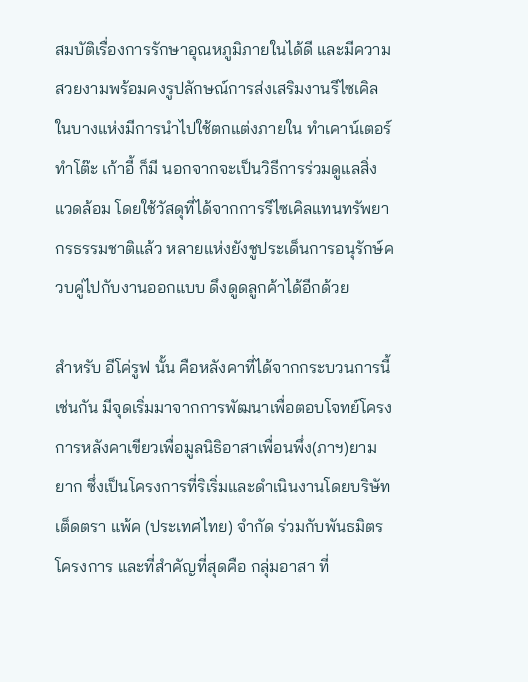สมบัติเรื่องการรักษาอุณหภูมิภายในได้ดี และมีความสวยงามพร้อมคงรูปลักษณ์การส่งเสริมงานรีไซเคิล ในบางแห่งมีการนำไปใช้ตกแต่งภายใน ทำเคาน์เตอร์ ทำโต๊ะ เก้าอี้ ก็มี นอกจากจะเป็นวิธีการร่วมดูแลสิ่งแวดล้อม โดยใช้วัสดุที่ได้จากการรีไซเคิลแทนทรัพยากรธรรมชาติแล้ว หลายแห่งยังชูประเด็นการอนุรักษ์ควบคู่ไปกับงานออกแบบ ดึงดูดลูกค้าได้อีกด้วย

สำหรับ อีโค่รูฟ นั้น คือหลังคาที่ได้จากกระบวนการนี้เช่นกัน มีจุดเริ่มมาจากการพัฒนาเพื่อตอบโจทย์โครงการหลังคาเขียวเพื่อมูลนิธิอาสาเพื่อนพึ่ง(ภาฯ)ยามยาก ซึ่งเป็นโครงการที่ริเริ่มและดำเนินงานโดยบริษัท เต็ดตรา แพ้ค (ประเทศไทย) จำกัด ร่วมกับพันธมิตรโครงการ และที่สำคัญที่สุดคือ กลุ่มอาสา ที่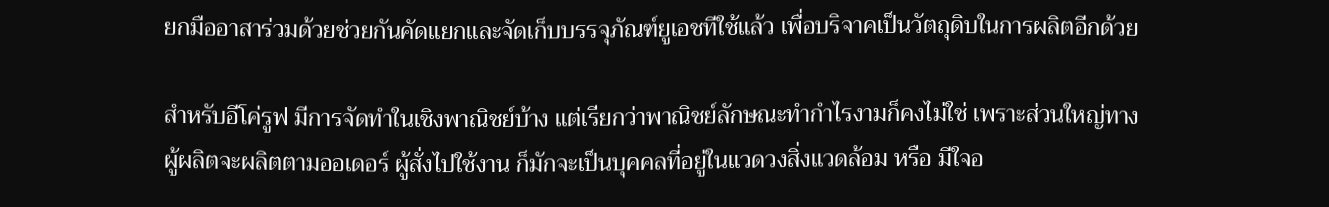ยกมืออาสาร่วมด้วยช่วยกันคัดแยกและจัดเก็บบรรจุภัณฑ์ยูเอชทีใช้แล้ว เพื่อบริจาคเป็นวัตถุดิบในการผลิตอีกด้วย

สำหรับอีโค่รูฟ มีการจัดทำในเชิงพาณิชย์บ้าง แต่เรียกว่าพาณิชย์ลักษณะทำกำไรงามก็คงไม่ใช่ เพราะส่วนใหญ่ทางผู้ผลิตจะผลิตตามออเดอร์ ผู้สั่งไปใช้งาน ก็มักจะเป็นบุคคลที่อยู่ในแวดวงสิ่งแวดล้อม หรือ มีใจอ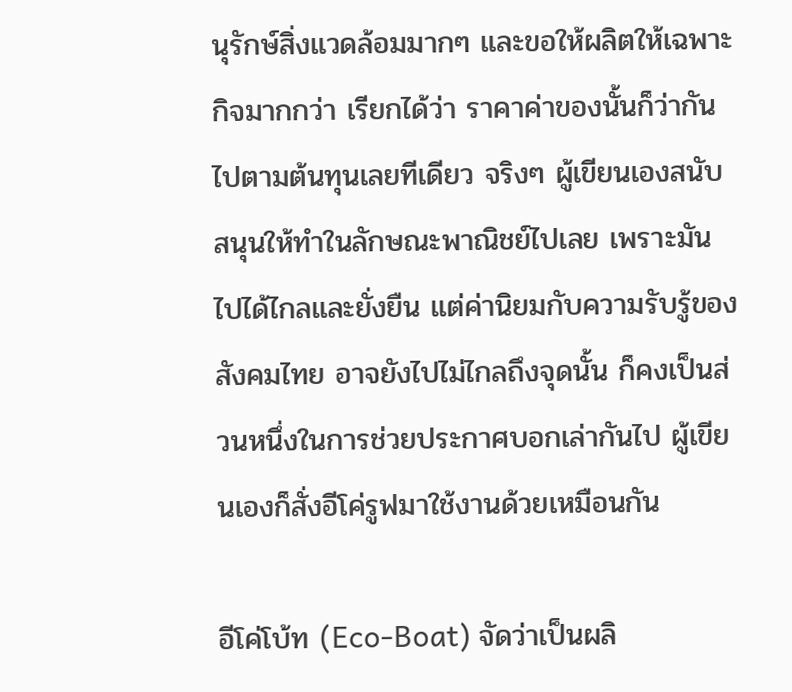นุรักษ์สิ่งแวดล้อมมากๆ และขอให้ผลิตให้เฉพาะกิจมากกว่า เรียกได้ว่า ราคาค่าของนั้นก็ว่ากันไปตามต้นทุนเลยทีเดียว จริงๆ ผู้เขียนเองสนับสนุนให้ทำในลักษณะพาณิชย์ไปเลย เพราะมันไปได้ไกลและยั่งยืน แต่ค่านิยมกับความรับรู้ของสังคมไทย อาจยังไปไม่ไกลถึงจุดนั้น ก็คงเป็นส่วนหนึ่งในการช่วยประกาศบอกเล่ากันไป ผู้เขียนเองก็สั่งอีโค่รูฟมาใช้งานด้วยเหมือนกัน

อีโค่โบ้ท (Eco-Boat) จัดว่าเป็นผลิ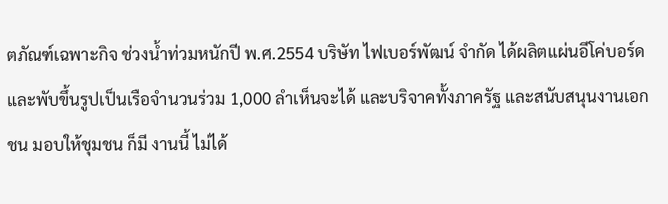ตภัณฑ์เฉพาะกิจ ช่วงน้ำท่วมหนักปี พ.ศ.2554 บริษัท ไฟเบอร์พัฒน์ จำกัด ได้ผลิตแผ่นอีโค่บอร์ด และพับขึ้นรูปเป็นเรือจำนวนร่วม 1,000 ลำเห็นจะได้ และบริจาคทั้งภาครัฐ และสนับสนุนงานเอกชน มอบให้ชุมชน ก็มี งานนี้ ไม่ได้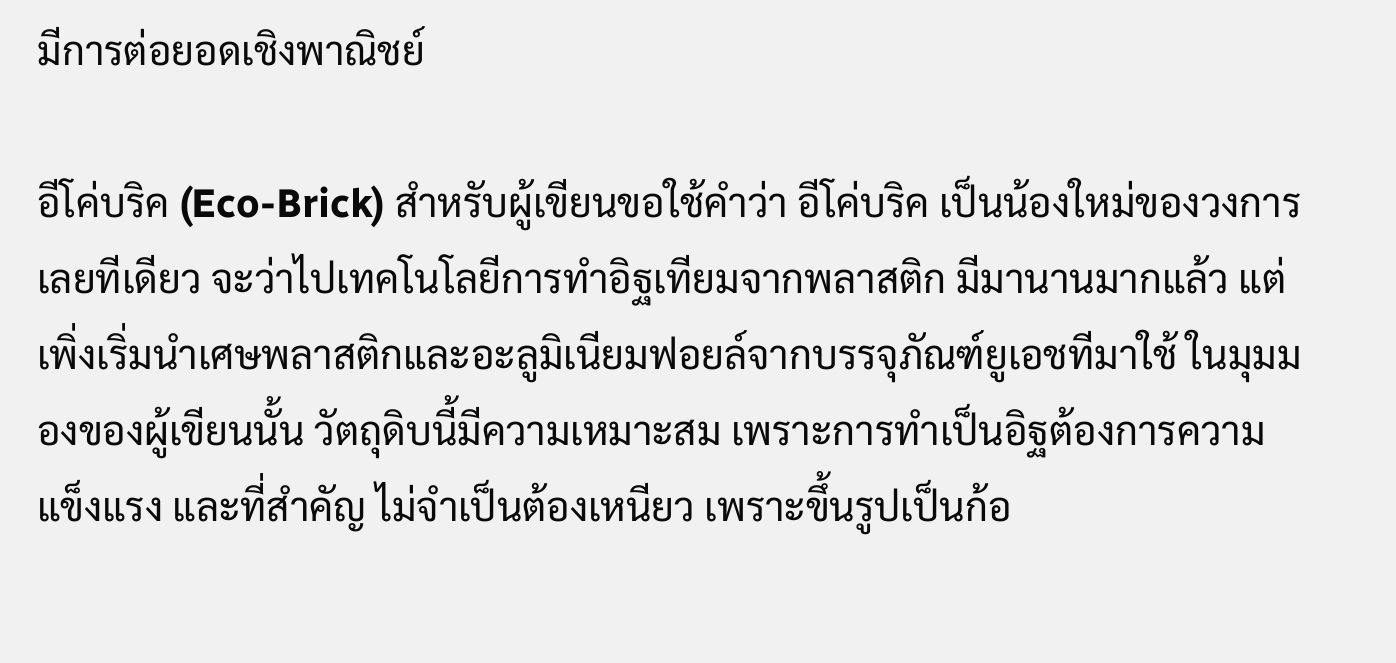มีการต่อยอดเชิงพาณิชย์

อีโค่บริค (Eco-Brick) สำหรับผู้เขียนขอใช้คำว่า อีโค่บริค เป็นน้องใหม่ของวงการเลยทีเดียว จะว่าไปเทคโนโลยีการทำอิฐเทียมจากพลาสติก มีมานานมากแล้ว แต่เพิ่งเริ่มนำเศษพลาสติกและอะลูมิเนียมฟอยล์จากบรรจุภัณฑ์ยูเอชทีมาใช้ ในมุมมองของผู้เขียนนั้น วัตถุดิบนี้มีความเหมาะสม เพราะการทำเป็นอิฐต้องการความแข็งแรง และที่สำคัญ ไม่จำเป็นต้องเหนียว เพราะขึ้นรูปเป็นก้อ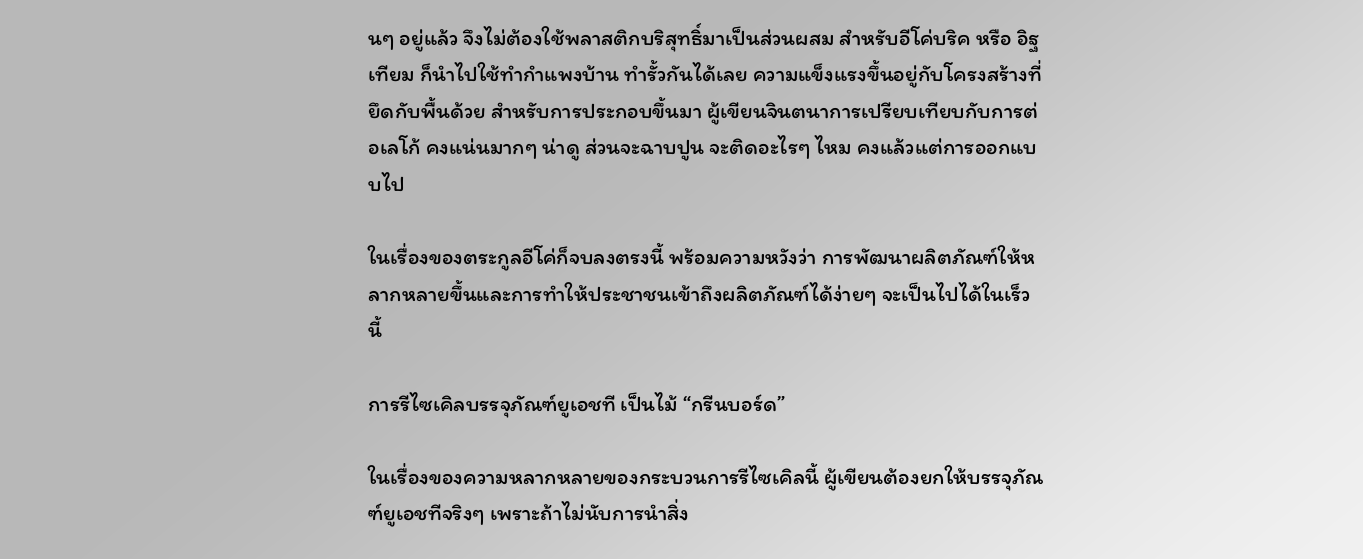นๆ อยู่แล้ว จึงไม่ต้องใช้พลาสติกบริสุทธิ์มาเป็นส่วนผสม สำหรับอีโค่บริค หรือ อิฐเทียม ก็นำไปใช้ทำกำแพงบ้าน ทำรั้วกันได้เลย ความแข็งแรงขึ้นอยู่กับโครงสร้างที่ยึดกับพื้นด้วย สำหรับการประกอบขึ้นมา ผู้เขียนจินตนาการเปรียบเทียบกับการต่อเลโก้ คงแน่นมากๆ น่าดู ส่วนจะฉาบปูน จะติดอะไรๆ ไหม คงแล้วแต่การออกแบบไป

ในเรื่องของตระกูลอีโค่ก็จบลงตรงนี้ พร้อมความหวังว่า การพัฒนาผลิตภัณฑ์ให้หลากหลายขึ้นและการทำให้ประชาชนเข้าถึงผลิตภัณฑ์ได้ง่ายๆ จะเป็นไปได้ในเร็วนี้

การรีไซเคิลบรรจุภัณฑ์ยูเอชที เป็นไม้ “กรีนบอร์ด”

ในเรื่องของความหลากหลายของกระบวนการรีไซเคิลนี้ ผู้เขียนต้องยกให้บรรจุภัณฑ์ยูเอชทีจริงๆ เพราะถ้าไม่นับการนำสิ่ง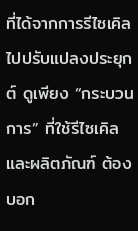ที่ได้จากการรีไซเคิลไปปรับแปลงประยุกต์ ดูเพียง “กระบวนการ” ที่ใช้รีไซเคิล และผลิตภัณฑ์ ต้องบอก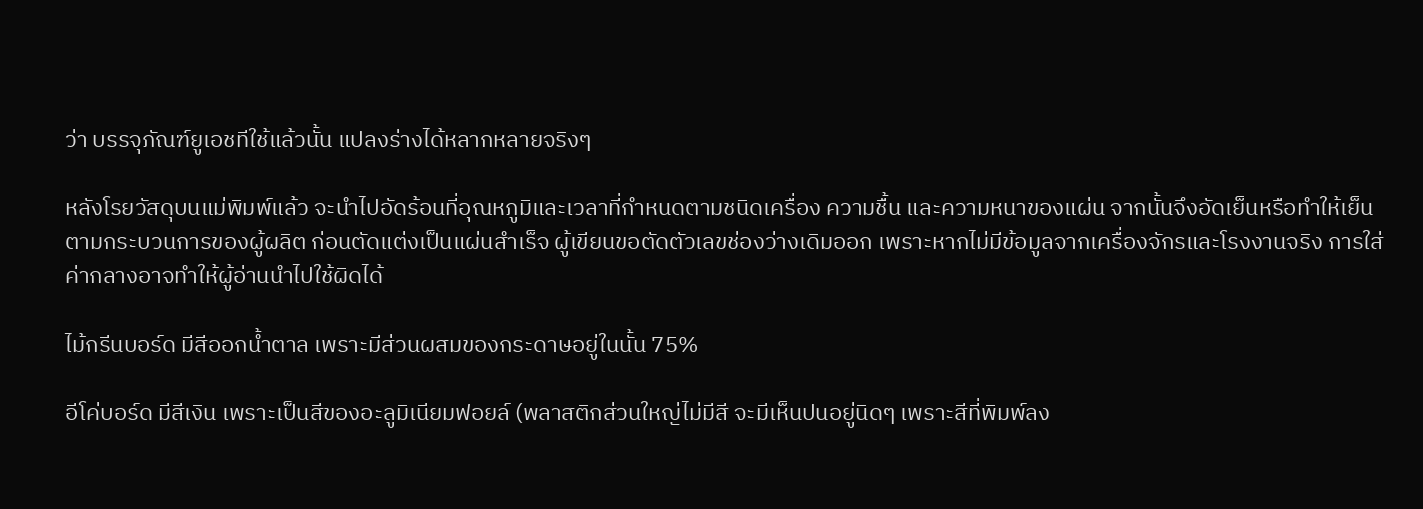ว่า บรรจุภัณฑ์ยูเอชทีใช้แล้วนั้น แปลงร่างได้หลากหลายจริงๆ

หลังโรยวัสดุบนแม่พิมพ์แล้ว จะนำไปอัดร้อนที่อุณหภูมิและเวลาที่กำหนดตามชนิดเครื่อง ความชื้น และความหนาของแผ่น จากนั้นจึงอัดเย็นหรือทำให้เย็นตามกระบวนการของผู้ผลิต ก่อนตัดแต่งเป็นแผ่นสำเร็จ ผู้เขียนขอตัดตัวเลขช่องว่างเดิมออก เพราะหากไม่มีข้อมูลจากเครื่องจักรและโรงงานจริง การใส่ค่ากลางอาจทำให้ผู้อ่านนำไปใช้ผิดได้

ไม้กรีนบอร์ด มีสีออกน้ำตาล เพราะมีส่วนผสมของกระดาษอยู่ในนั้น 75%

อีโค่บอร์ด มีสีเงิน เพราะเป็นสีของอะลูมิเนียมฟอยล์ (พลาสติกส่วนใหญ่ไม่มีสี จะมีเห็นปนอยู่นิดๆ เพราะสีที่พิมพ์ลง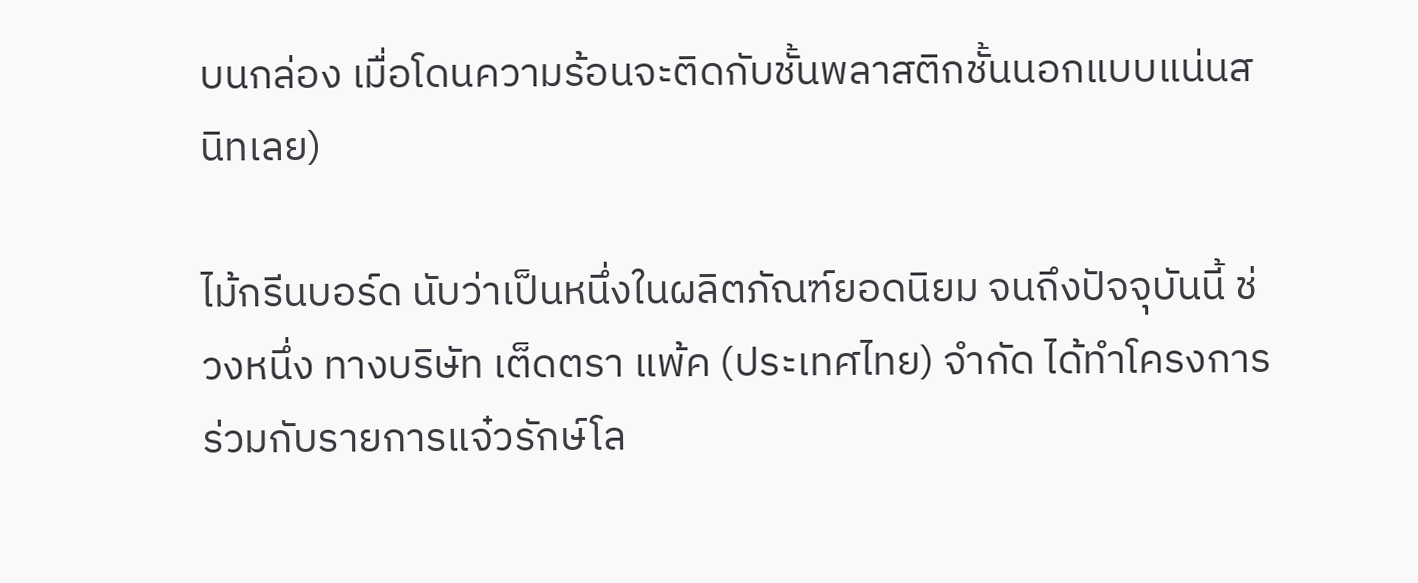บนกล่อง เมื่อโดนความร้อนจะติดกับชั้นพลาสติกชั้นนอกแบบแน่นสนิทเลย)

ไม้กรีนบอร์ด นับว่าเป็นหนึ่งในผลิตภัณฑ์ยอดนิยม จนถึงปัจจุบันนี้ ช่วงหนึ่ง ทางบริษัท เต็ดตรา แพ้ค (ประเทศไทย) จำกัด ได้ทำโครงการร่วมกับรายการแจ๋วรักษ์โล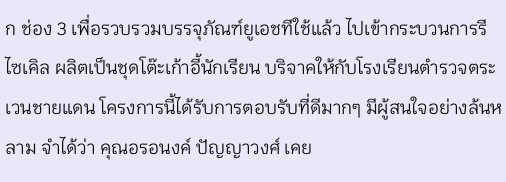ก ช่อง 3 เพื่อรวบรวมบรรจุภัณฑ์ยูเอชทีใช้แล้ว ไปเข้ากระบวนการรีไซเคิล ผลิตเป็นชุดโต๊ะเก้าอี้นักเรียน บริจาคให้กับโรงเรียนตำรวจตระเวนชายแดน โครงการนี้ได้รับการตอบรับที่ดีมากๆ มีผู้สนใจอย่างล้นหลาม จำได้ว่า คุณอรอนงค์ ปัญญาวงศ์ เคย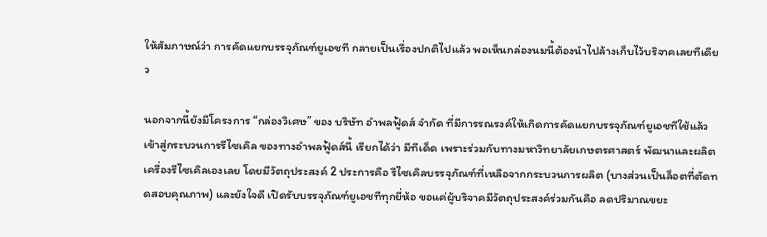ให้สัมภาษณ์ว่า การคัดแยกบรรจุภัณฑ์ยูเอชที กลายเป็นเรื่องปกติไปแล้ว พอเห็นกล่องนมนี้ต้องนำไปล้างเก็บไว้บริจาคเลยทีเดียว

นอกจากนี้ยังมีโครงการ “กล่องวิเศษ” ของ บริษัท อำพลฟู้ดส์ จำกัด ที่มีการรณรงค์ให้เกิดการคัดแยกบรรจุภัณฑ์ยูเอชทีใช้แล้ว เข้าสู่กระบวนการรีไซเคิล ของทางอำพลฟู้ดส์นี้ เรียกได้ว่า มีทีเด็ด เพราะร่วมกับทางมหาวิทยาลัยเกษตรศาสตร์ พัฒนาและผลิตเครื่องรีไซเคิลเองเลย โดยมีวัตถุประสงค์ 2 ประการคือ รีไซเคิลบรรจุภัณฑ์ที่เหลือจากกระบวนการผลิต (บางส่วนเป็นล็อตที่ตัดทดสอบคุณภาพ) และยังใจดี เปิดรับบรรจุภัณฑ์ยูเอชทีทุกยี่ห้อ ขอแค่ผู้บริจาคมีวัตถุประสงค์ร่วมกันคือ ลดปริมาณขยะ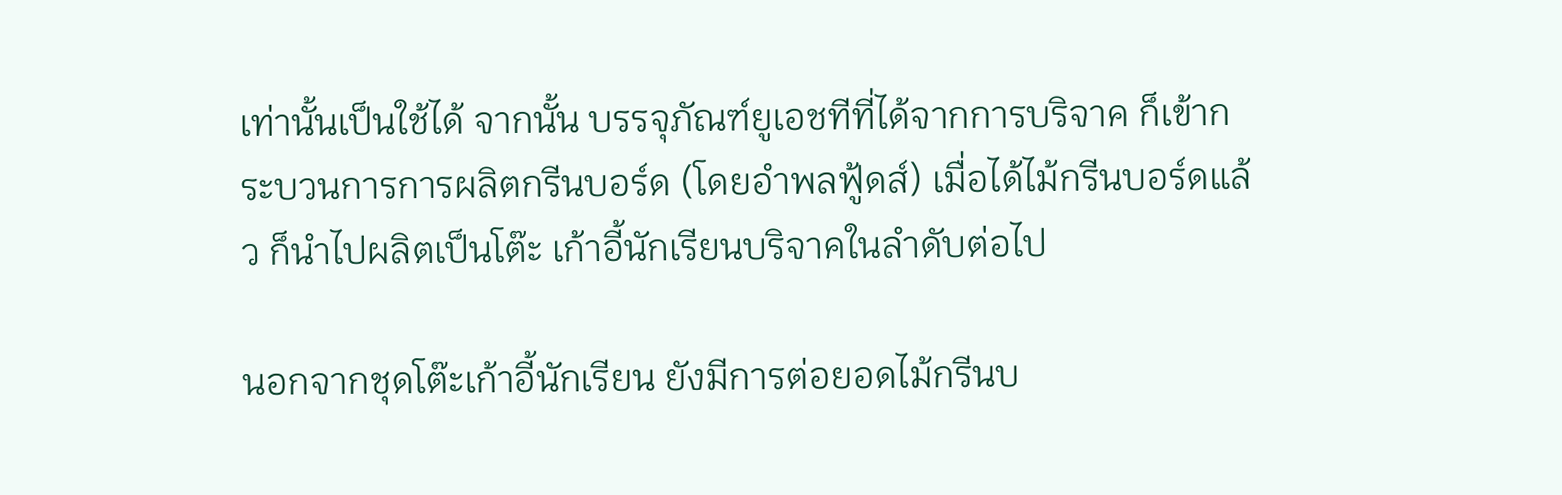เท่านั้นเป็นใช้ได้ จากนั้น บรรจุภัณฑ์ยูเอชทีที่ได้จากการบริจาค ก็เข้ากระบวนการการผลิตกรีนบอร์ด (โดยอำพลฟู้ดส์) เมื่อได้ไม้กรีนบอร์ดแล้ว ก็นำไปผลิตเป็นโต๊ะ เก้าอี้นักเรียนบริจาคในลำดับต่อไป

นอกจากชุดโต๊ะเก้าอี้นักเรียน ยังมีการต่อยอดไม้กรีนบ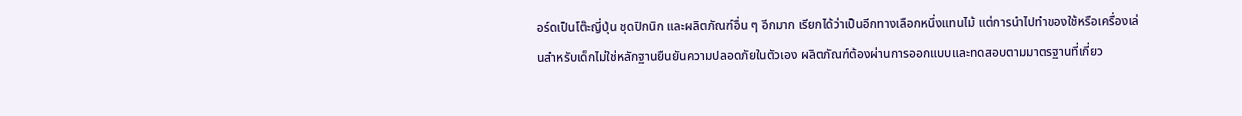อร์ดเป็นโต๊ะญี่ปุ่น ชุดปิกนิก และผลิตภัณฑ์อื่น ๆ อีกมาก เรียกได้ว่าเป็นอีกทางเลือกหนึ่งแทนไม้ แต่การนำไปทำของใช้หรือเครื่องเล่นสำหรับเด็กไม่ใช่หลักฐานยืนยันความปลอดภัยในตัวเอง ผลิตภัณฑ์ต้องผ่านการออกแบบและทดสอบตามมาตรฐานที่เกี่ยว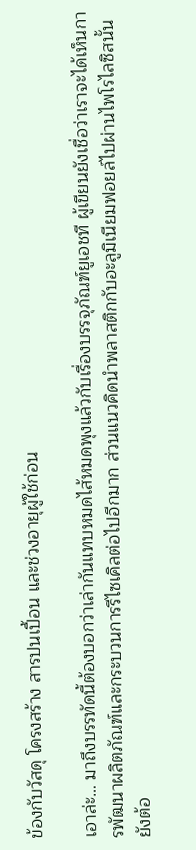ข้องกับวัสดุ โครงสร้าง สารปนเปื้อน และช่วงอายุผู้ใช้ก่อน

เอาล่ะ… มาถึงบรรทัดนี้ต้องบอกว่าเล่ากันแทบหมดไส้หมดพุงแล้วกับเรื่องบรรจุภัณฑ์ยูเอชที ผู้เขียนยังเชื่อว่าเราจะได้เห็นการพัฒนาผลิตภัณฑ์และกระบวนการรีไซเคิลต่อไปอีกมาก ส่วนแนวคิดนำพลาสติกกับอะลูมิเนียมฟอยล์ไปผ่านไพโรไลซิสนั้น ยังต้อ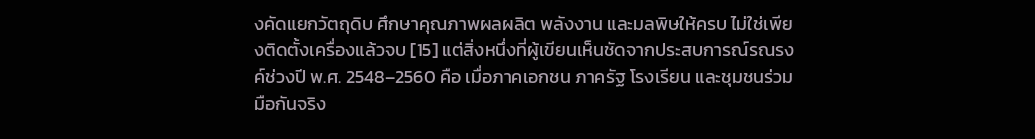งคัดแยกวัตถุดิบ ศึกษาคุณภาพผลผลิต พลังงาน และมลพิษให้ครบ ไม่ใช่เพียงติดตั้งเครื่องแล้วจบ [15] แต่สิ่งหนึ่งที่ผู้เขียนเห็นชัดจากประสบการณ์รณรงค์ช่วงปี พ.ศ. 2548–2560 คือ เมื่อภาคเอกชน ภาครัฐ โรงเรียน และชุมชนร่วมมือกันจริง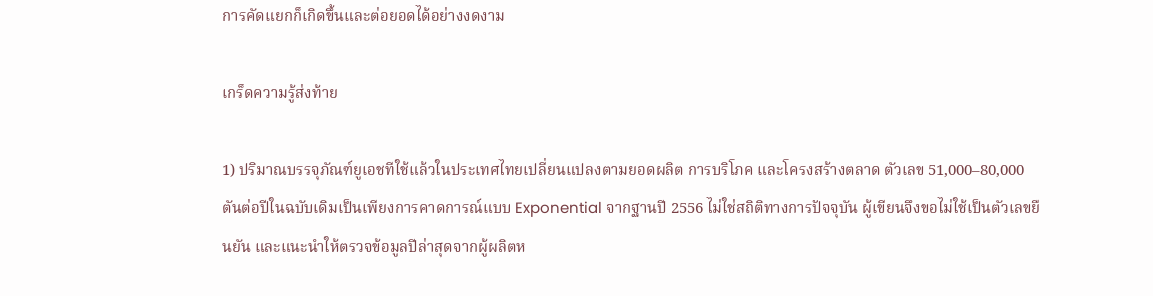การคัดแยกก็เกิดขึ้นและต่อยอดได้อย่างงดงาม

เกร็ดความรู้ส่งท้าย

1) ปริมาณบรรจุภัณฑ์ยูเอชทีใช้แล้วในประเทศไทยเปลี่ยนแปลงตามยอดผลิต การบริโภค และโครงสร้างตลาด ตัวเลข 51,000–80,000 ตันต่อปีในฉบับเดิมเป็นเพียงการคาดการณ์แบบ Exponential จากฐานปี 2556 ไม่ใช่สถิติทางการปัจจุบัน ผู้เขียนจึงขอไม่ใช้เป็นตัวเลขยืนยัน และแนะนำให้ตรวจข้อมูลปีล่าสุดจากผู้ผลิตห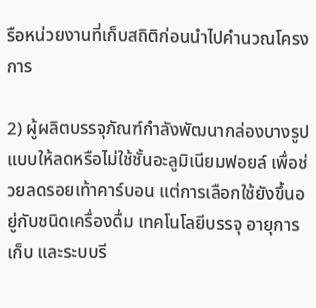รือหน่วยงานที่เก็บสถิติก่อนนำไปคำนวณโครงการ

2) ผู้ผลิตบรรจุภัณฑ์กำลังพัฒนากล่องบางรูปแบบให้ลดหรือไม่ใช้ชั้นอะลูมิเนียมฟอยล์ เพื่อช่วยลดรอยเท้าคาร์บอน แต่การเลือกใช้ยังขึ้นอยู่กับชนิดเครื่องดื่ม เทคโนโลยีบรรจุ อายุการเก็บ และระบบรี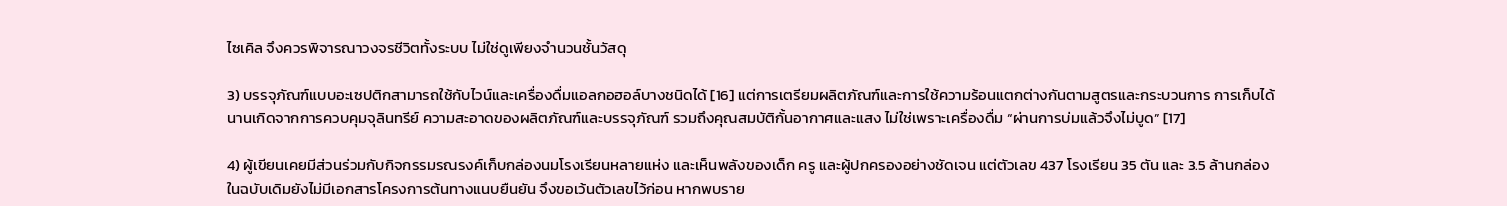ไซเคิล จึงควรพิจารณาวงจรชีวิตทั้งระบบ ไม่ใช่ดูเพียงจำนวนชั้นวัสดุ

3) บรรจุภัณฑ์แบบอะเซปติกสามารถใช้กับไวน์และเครื่องดื่มแอลกอฮอล์บางชนิดได้ [16] แต่การเตรียมผลิตภัณฑ์และการใช้ความร้อนแตกต่างกันตามสูตรและกระบวนการ การเก็บได้นานเกิดจากการควบคุมจุลินทรีย์ ความสะอาดของผลิตภัณฑ์และบรรจุภัณฑ์ รวมถึงคุณสมบัติกั้นอากาศและแสง ไม่ใช่เพราะเครื่องดื่ม “ผ่านการบ่มแล้วจึงไม่บูด” [17]

4) ผู้เขียนเคยมีส่วนร่วมกับกิจกรรมรณรงค์เก็บกล่องนมโรงเรียนหลายแห่ง และเห็นพลังของเด็ก ครู และผู้ปกครองอย่างชัดเจน แต่ตัวเลข 437 โรงเรียน 35 ตัน และ 3.5 ล้านกล่องในฉบับเดิมยังไม่มีเอกสารโครงการต้นทางแนบยืนยัน จึงขอเว้นตัวเลขไว้ก่อน หากพบราย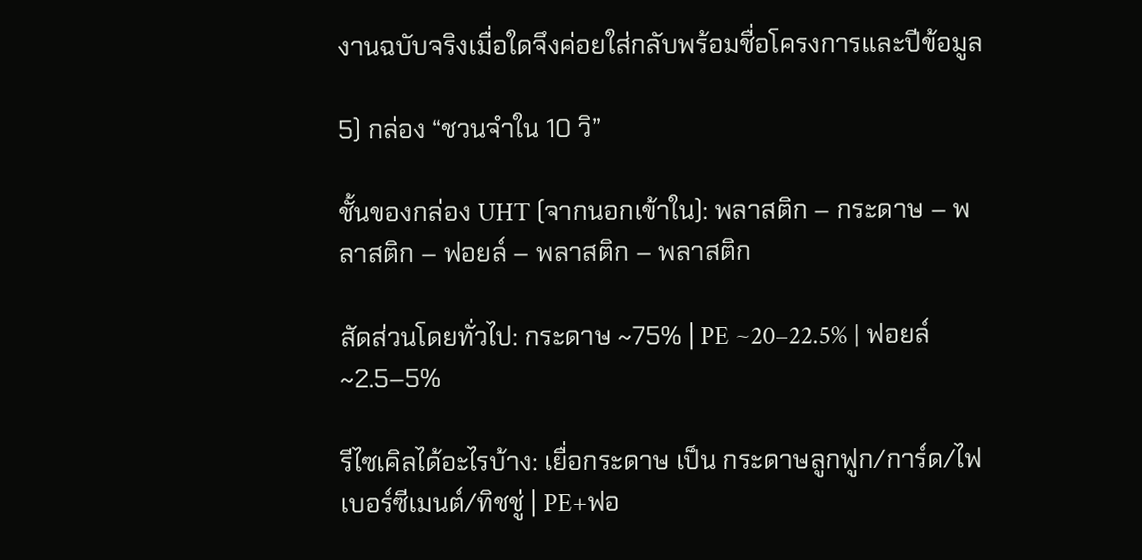งานฉบับจริงเมื่อใดจึงค่อยใส่กลับพร้อมชื่อโครงการและปีข้อมูล

5) กล่อง “ชวนจำใน 10 วิ”

ชั้นของกล่อง UHT (จากนอกเข้าใน): พลาสติก – กระดาษ – พลาสติก – ฟอยล์ – พลาสติก – พลาสติก

สัดส่วนโดยทั่วไป: กระดาษ ~75% | PE ~20–22.5% | ฟอยล์ ~2.5–5%

รีไซเคิลได้อะไรบ้าง: เยื่อกระดาษ เป็น กระดาษลูกฟูก/การ์ด/ไฟเบอร์ซีเมนต์/ทิชชู่ | PE+ฟอ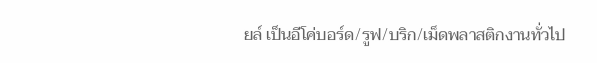ยล์ เป็นอีโค่บอร์ด/รูฟ/บริก/เม็ดพลาสติกงานทั่วไป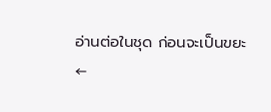อ่านต่อในชุด ก่อนจะเป็นขยะ
←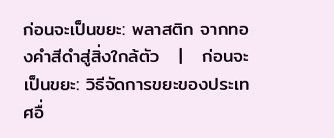ก่อนจะเป็นขยะ: พลาสติก จากทองคำสีดำสู่สิ่งใกล้ตัว   |   ก่อนจะเป็นขยะ: วิธีจัดการขยะของประเทศอื่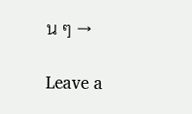น ๆ →

Leave a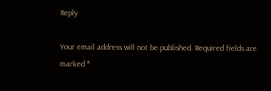Reply

Your email address will not be published. Required fields are marked *